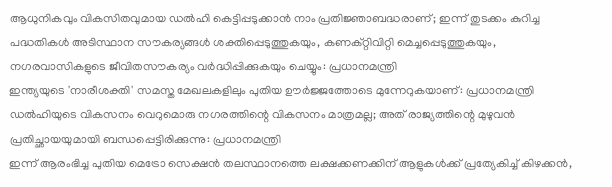ആധുനികവും വികസിതവുമായ ഡൽഹി കെട്ടിപ്പടുക്കാൻ നാം പ്രതിജ്ഞാബദ്ധരാണ്; ഇന്ന് തുടക്കം കുറിച്ച പദ്ധതികൾ അടിസ്ഥാന സൗകര്യങ്ങൾ ശക്തിപ്പെടുത്തുകയും, കണക്റ്റിവിറ്റി മെച്ചപ്പെടുത്തുകയും, നഗരവാസികളുടെ ജീവിതസൗകര്യം വർദ്ധിപ്പിക്കുകയും ചെയ്യും: പ്രധാനമന്ത്രി
ഇന്ത്യയുടെ 'നാരീശക്തി' സമസ്ത മേഖലകളിലും പുതിയ ഊർജ്ജത്തോടെ മുന്നേറുകയാണ്: പ്രധാനമന്ത്രി
ഡൽഹിയുടെ വികസനം വെറുമൊരു നഗരത്തിന്റെ വികസനം മാത്രമല്ല; അത് രാജ്യത്തിന്റെ മുഴുവൻ പ്രതിച്ഛായയുമായി ബന്ധപ്പെട്ടിരിക്കുന്നു: പ്രധാനമന്ത്രി
ഇന്ന് ആരംഭിച്ച പുതിയ മെട്രോ സെക്ഷൻ തലസ്ഥാനത്തെ ലക്ഷക്കണക്കിന് ആളുകൾക്ക് പ്രത്യേകിച്ച് കിഴക്കൻ,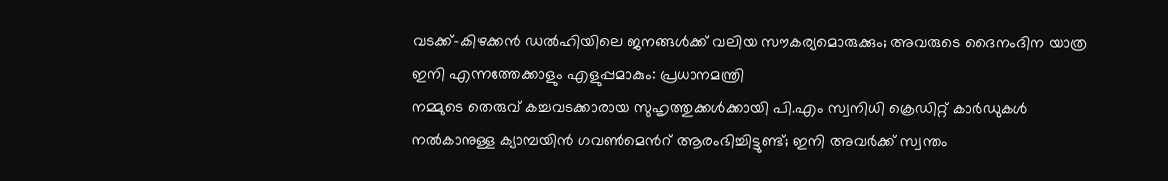വടക്ക്-കിഴക്കൻ ഡൽഹിയിലെ ജനങ്ങൾക്ക് വലിയ സൗകര്യമൊരുക്കും; അവരുടെ ദൈനംദിന യാത്ര ഇനി എന്നത്തേക്കാളും എളുപ്പമാകും: പ്രധാനമന്ത്രി
നമ്മുടെ തെരുവ് കച്ചവടക്കാരായ സുഹൃത്തുക്കൾക്കായി പി.എം സ്വനിധി ക്രെഡിറ്റ് കാർഡുകൾ നൽകാനുള്ള ക്യാമ്പയിൻ ഗവൺമെൻറ് ആരംഭിച്ചിട്ടുണ്ട്; ഇനി അവർക്ക് സ്വന്തം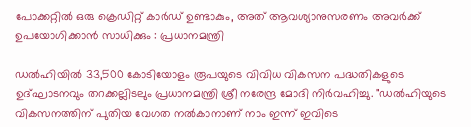പോക്കറ്റിൽ ഒരു ക്രെഡിറ്റ് കാർഡ് ഉണ്ടാകും, അത് ആവശ്യാനുസരണം അവർക്ക് ഉപയോഗിക്കാൻ സാധിക്കും : പ്രധാനമന്ത്രി

ഡൽഹിയിൽ 33,500 കോടിയോളം രൂപയുടെ വിവിധ വികസന പദ്ധതികളുടെ ഉദ്ഘാടനവും തറക്കല്ലിടലും പ്രധാനമന്ത്രി ശ്രീ നരേന്ദ്ര മോദി നിർവഹിച്ചു. "ഡൽഹിയുടെ വികസനത്തിന് പുതിയ വേഗത നൽകാനാണ് നാം ഇന്ന് ഇവിടെ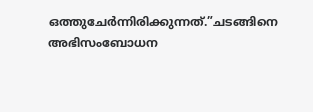ഒത്തുചേർന്നിരിക്കുന്നത്.”ചടങ്ങിനെ അഭിസംബോധന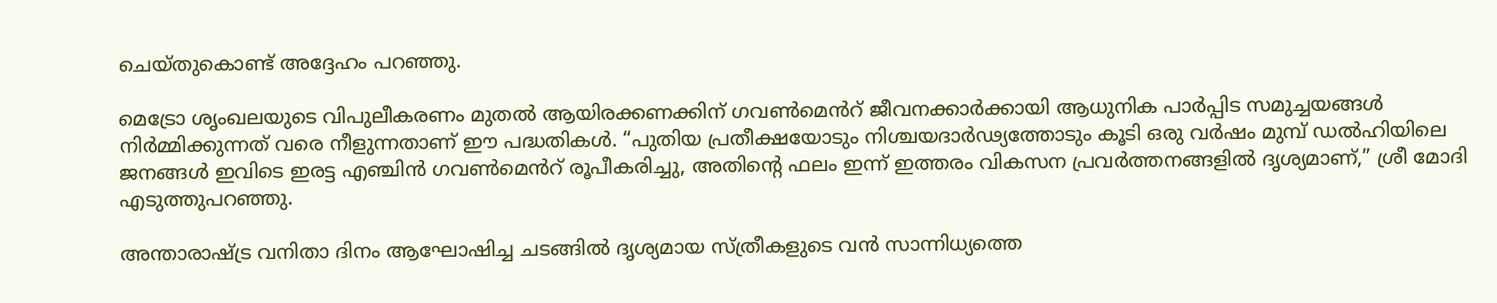ചെയ്തുകൊണ്ട് അദ്ദേഹം പറഞ്ഞു.

മെട്രോ ശൃംഖലയുടെ വിപുലീകരണം മുതൽ ആയിരക്കണക്കിന് ഗവൺമെൻറ് ജീവനക്കാർക്കായി ആധുനിക പാർപ്പിട സമുച്ചയങ്ങൾ നിർമ്മിക്കുന്നത് വരെ നീളുന്നതാണ് ഈ പദ്ധതികൾ. “പുതിയ പ്രതീക്ഷയോടും നിശ്ചയദാർഢ്യത്തോടും കൂടി ഒരു വർഷം മുമ്പ് ഡൽഹിയിലെ ജനങ്ങൾ ഇവിടെ ഇരട്ട എഞ്ചിൻ ഗവൺമെൻറ് രൂപീകരിച്ചു, അതിന്റെ ഫലം ഇന്ന് ഇത്തരം വികസന പ്രവർത്തനങ്ങളിൽ ദൃശ്യമാണ്,” ശ്രീ മോദി എടുത്തുപറഞ്ഞു.

അന്താരാഷ്ട്ര വനിതാ ദിനം ആഘോഷിച്ച ചടങ്ങിൽ ദൃശ്യമായ സ്ത്രീകളുടെ വൻ സാന്നിധ്യത്തെ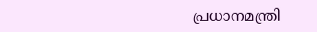പ്രധാനമന്ത്രി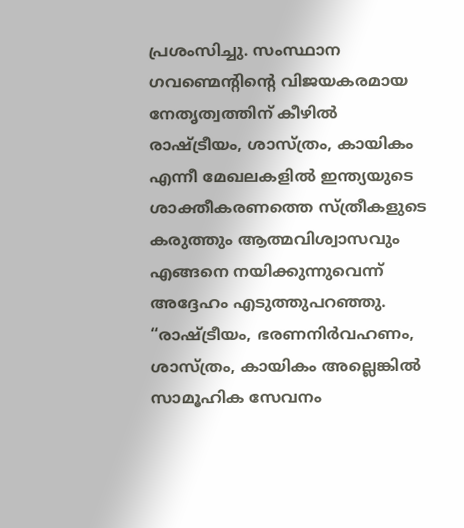പ്രശംസിച്ചു. സംസ്ഥാന ഗവണ്മെന്റിന്റെ വിജയകരമായ നേതൃത്വത്തിന് കീഴിൽ രാഷ്ട്രീയം, ശാസ്ത്രം, കായികം എന്നീ മേഖലകളിൽ ഇന്ത്യയുടെ ശാക്തീകരണത്തെ സ്ത്രീകളുടെ കരുത്തും ആത്മവിശ്വാസവും എങ്ങനെ നയിക്കുന്നുവെന്ന് അദ്ദേഹം എടുത്തുപറഞ്ഞു. “രാഷ്ട്രീയം, ഭരണനിർവഹണം, ശാസ്ത്രം, കായികം അല്ലെങ്കിൽ സാമൂഹിക സേവനം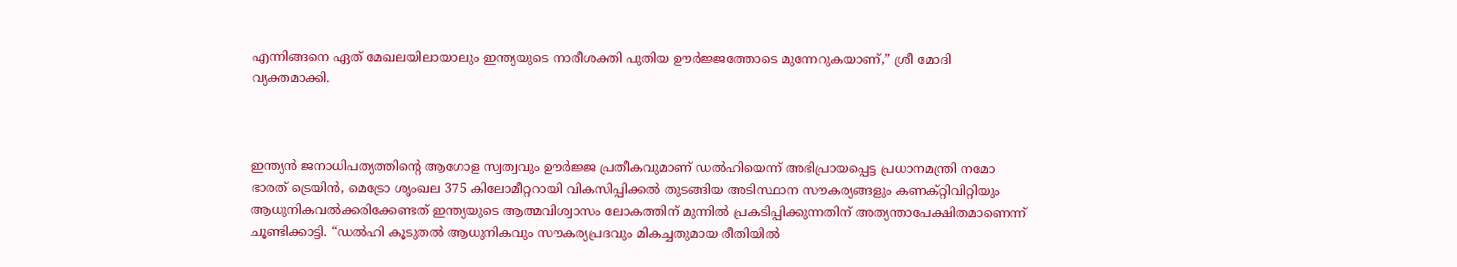എന്നിങ്ങനെ ഏത് മേഖലയിലായാലും ഇന്ത്യയുടെ നാരീശക്തി പുതിയ ഊർജ്ജത്തോടെ മുന്നേറുകയാണ്,” ശ്രീ മോദി വ്യക്തമാക്കി.



ഇന്ത്യൻ ജനാധിപത്യത്തിന്റെ ആഗോള സ്വത്വവും ഊർജ്ജ പ്രതീകവുമാണ് ഡൽഹിയെന്ന് അഭിപ്രായപ്പെട്ട പ്രധാനമന്ത്രി നമോ ഭാരത് ട്രെയിൻ, മെട്രോ ശൃംഖല 375 കിലോമീറ്ററായി വികസിപ്പിക്കൽ തുടങ്ങിയ അടിസ്ഥാന സൗകര്യങ്ങളും കണക്റ്റിവിറ്റിയും ആധുനികവൽക്കരിക്കേണ്ടത് ഇന്ത്യയുടെ ആത്മവിശ്വാസം ലോകത്തിന് മുന്നിൽ പ്രകടിപ്പിക്കുന്നതിന് അത്യന്താപേക്ഷിതമാണെന്ന് ചൂണ്ടിക്കാട്ടി. “ഡൽഹി കൂടുതൽ ആധുനികവും സൗകര്യപ്രദവും മികച്ചതുമായ രീതിയിൽ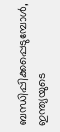ബന്ധിപ്പിക്കപ്പെടുമ്പോൾ, ഇന്ത്യയുടെ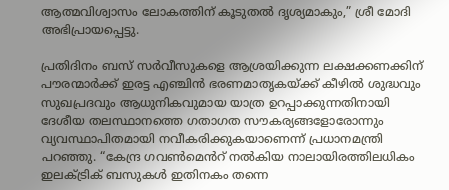ആത്മവിശ്വാസം ലോകത്തിന് കൂടുതൽ ദൃശ്യമാകും,” ശ്രീ മോദി അഭിപ്രായപ്പെട്ടു.

പ്രതിദിനം ബസ് സർവീസുകളെ ആശ്രയിക്കുന്ന ലക്ഷക്കണക്കിന് പൗരന്മാർക്ക് ഇരട്ട എഞ്ചിൻ ഭരണമാതൃകയ്ക്ക് കീഴിൽ ശുദ്ധവും സുഖപ്രദവും ആധുനികവുമായ യാത്ര ഉറപ്പാക്കുന്നതിനായി ദേശീയ തലസ്ഥാനത്തെ ഗതാഗത സൗകര്യങ്ങളോരോന്നും വ്യവസ്ഥാപിതമായി നവീകരിക്കുകയാണെന്ന് പ്രധാനമന്ത്രി പറഞ്ഞു. “കേന്ദ്ര ഗവൺമെൻറ് നൽകിയ നാലായിരത്തിലധികം ഇലക്ട്രിക് ബസുകൾ ഇതിനകം തന്നെ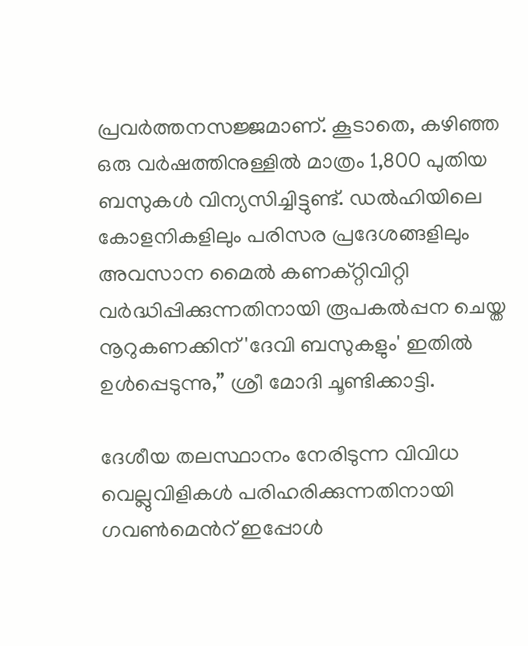പ്രവർത്തനസജ്ജമാണ്. കൂടാതെ, കഴിഞ്ഞ ഒരു വർഷത്തിനുള്ളിൽ മാത്രം 1,800 പുതിയ ബസുകൾ വിന്യസിച്ചിട്ടുണ്ട്. ഡൽഹിയിലെ കോളനികളിലും പരിസര പ്രദേശങ്ങളിലും അവസാന മൈൽ കണക്റ്റിവിറ്റി വർദ്ധിപ്പിക്കുന്നതിനായി രൂപകൽപ്പന ചെയ്ത നൂറുകണക്കിന് 'ദേവി ബസുകളും' ഇതിൽ ഉൾപ്പെടുന്നു,” ശ്രീ മോദി ചൂണ്ടിക്കാട്ടി.

ദേശീയ തലസ്ഥാനം നേരിടുന്ന വിവിധ വെല്ലുവിളികൾ പരിഹരിക്കുന്നതിനായി ഗവൺമെൻറ് ഇപ്പോൾ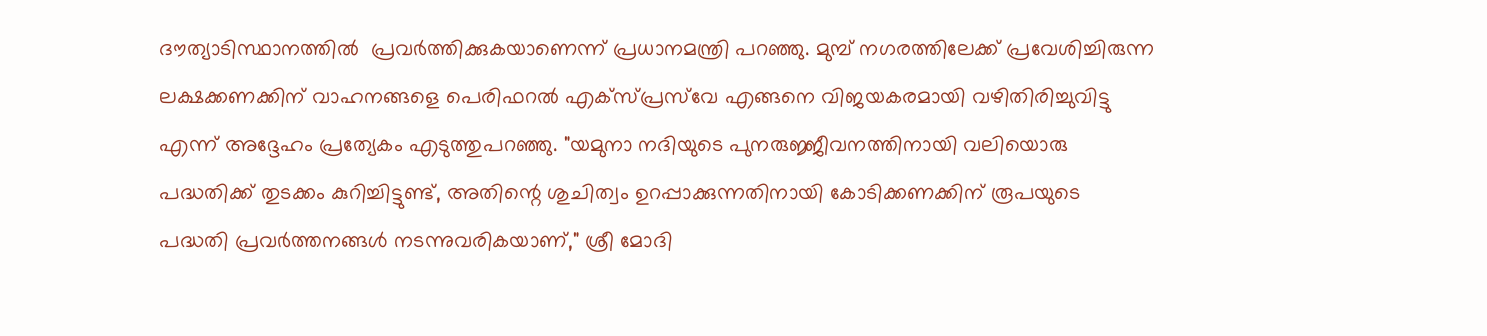ദൗത്യാടിസ്ഥാനത്തിൽ  പ്രവർത്തിക്കുകയാണെന്ന് പ്രധാനമന്ത്രി പറഞ്ഞു. മുമ്പ് നഗരത്തിലേക്ക് പ്രവേശിച്ചിരുന്ന ലക്ഷക്കണക്കിന് വാഹനങ്ങളെ പെരിഫറൽ എക്‌സ്‌പ്രസ്‌വേ എങ്ങനെ വിജയകരമായി വഴിതിരിച്ചുവിട്ടു എന്ന് അദ്ദേഹം പ്രത്യേകം എടുത്തുപറഞ്ഞു. "യമുനാ നദിയുടെ പുനരുജ്ജീവനത്തിനായി വലിയൊരു പദ്ധതിക്ക് തുടക്കം കുറിച്ചിട്ടുണ്ട്, അതിന്റെ ശുചിത്വം ഉറപ്പാക്കുന്നതിനായി കോടിക്കണക്കിന് രൂപയുടെ  പദ്ധതി പ്രവർത്തനങ്ങൾ നടന്നുവരികയാണ്," ശ്രീ മോദി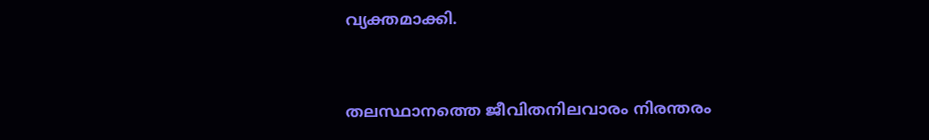വ്യക്തമാക്കി.



തലസ്ഥാനത്തെ ജീവിതനിലവാരം നിരന്തരം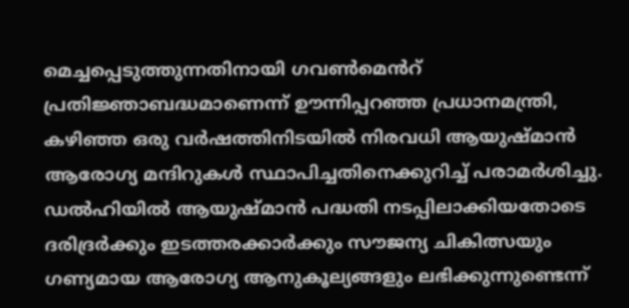മെച്ചപ്പെടുത്തുന്നതിനായി ഗവൺമെൻറ് പ്രതിജ്ഞാബദ്ധമാണെന്ന് ഊന്നിപ്പറഞ്ഞ പ്രധാനമന്ത്രി, കഴിഞ്ഞ ഒരു വർഷത്തിനിടയിൽ നിരവധി ആയുഷ്മാൻ ആരോഗ്യ മന്ദിറുകൾ സ്ഥാപിച്ചതിനെക്കുറിച്ച് പരാമർശിച്ചു. ഡൽഹിയിൽ ആയുഷ്മാൻ പദ്ധതി നടപ്പിലാക്കിയതോടെ ദരിദ്രർക്കും ഇടത്തരക്കാർക്കും സൗജന്യ ചികിത്സയും ഗണ്യമായ ആരോഗ്യ ആനുകൂല്യങ്ങളും ലഭിക്കുന്നുണ്ടെന്ന്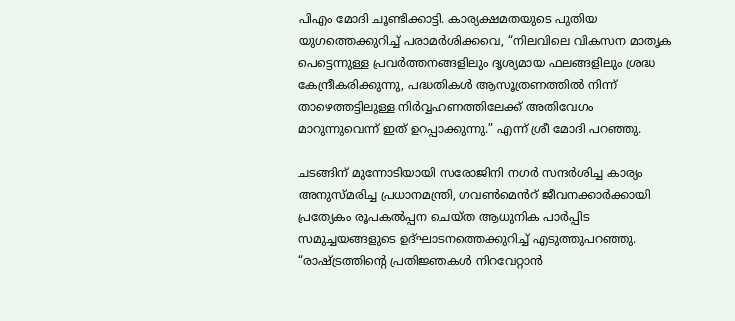പിഎം മോദി ചൂണ്ടിക്കാട്ടി. കാര്യക്ഷമതയുടെ പുതിയ യുഗത്തെക്കുറിച്ച് പരാമർശിക്കവെ, “നിലവിലെ വികസന മാതൃക പെട്ടെന്നുള്ള പ്രവർത്തനങ്ങളിലും ദൃശ്യമായ ഫലങ്ങളിലും ശ്രദ്ധ കേന്ദ്രീകരിക്കുന്നു, പദ്ധതികൾ ആസൂത്രണത്തിൽ നിന്ന് താഴെത്തട്ടിലുള്ള നിർവ്വഹണത്തിലേക്ക് അതിവേഗം മാറുന്നുവെന്ന് ഇത് ഉറപ്പാക്കുന്നു.” എന്ന് ശ്രീ മോദി പറഞ്ഞു.

ചടങ്ങിന് മുന്നോടിയായി സരോജിനി നഗർ സന്ദർശിച്ച കാര്യം അനുസ്മരിച്ച പ്രധാനമന്ത്രി, ഗവൺമെൻറ് ജീവനക്കാർക്കായി പ്രത്യേകം രൂപകൽപ്പന ചെയ്ത ആധുനിക പാർപ്പിട സമുച്ചയങ്ങളുടെ ഉദ്ഘാടനത്തെക്കുറിച്ച് എടുത്തുപറഞ്ഞു. “രാഷ്ട്രത്തിന്റെ പ്രതിജ്ഞകൾ നിറവേറ്റാൻ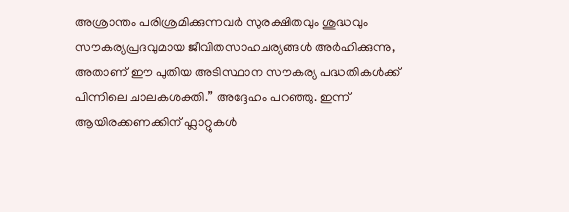അശ്രാന്തം പരിശ്രമിക്കുന്നവർ സുരക്ഷിതവും ശുദ്ധവും സൗകര്യപ്രദവുമായ ജീവിതസാഹചര്യങ്ങൾ അർഹിക്കുന്നു, അതാണ് ഈ പുതിയ അടിസ്ഥാന സൗകര്യ പദ്ധതികൾക്ക് പിന്നിലെ ചാലകശക്തി.” അദ്ദേഹം പറഞ്ഞു. ഇന്ന് ആയിരക്കണക്കിന് ഫ്ലാറ്റുകൾ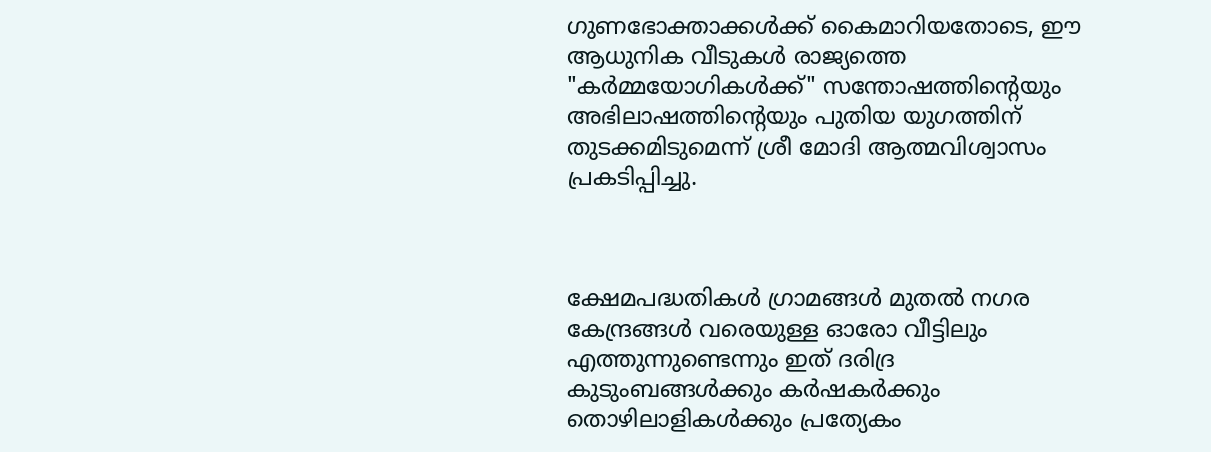ഗുണഭോക്താക്കൾക്ക് കൈമാറിയതോടെ, ഈ ആധുനിക വീടുകൾ രാജ്യത്തെ "കർമ്മയോഗികൾക്ക്" സന്തോഷത്തിന്റെയും അഭിലാഷത്തിന്റെയും പുതിയ യുഗത്തിന് തുടക്കമിടുമെന്ന് ശ്രീ മോദി ആത്മവിശ്വാസം പ്രകടിപ്പിച്ചു.



ക്ഷേമപദ്ധതികൾ ഗ്രാമങ്ങൾ മുതൽ നഗര കേന്ദ്രങ്ങൾ വരെയുള്ള ഓരോ വീട്ടിലും എത്തുന്നുണ്ടെന്നും ഇത് ദരിദ്ര കുടുംബങ്ങൾക്കും കർഷകർക്കും തൊഴിലാളികൾക്കും പ്രത്യേകം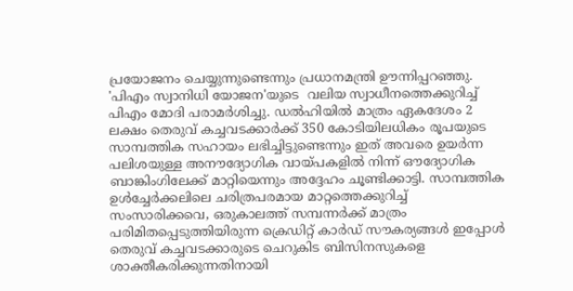പ്രയോജനം ചെയ്യുന്നുണ്ടെന്നും പ്രധാനമന്ത്രി ഊന്നിപ്പറഞ്ഞു. 'പിഎം സ്വാനിധി യോജന'യുടെ  വലിയ സ്വാധീനത്തെക്കുറിച്ച് പിഎം മോദി പരാമർശിച്ചു. ഡൽഹിയിൽ മാത്രം ഏകദേശം 2 ലക്ഷം തെരുവ് കച്ചവടക്കാർക്ക് 350 കോടിയിലധികം രൂപയുടെ സാമ്പത്തിക സഹായം ലഭിച്ചിട്ടുണ്ടെന്നും ഇത് അവരെ ഉയർന്ന പലിശയുള്ള അനൗദ്യോഗിക വായ്പകളിൽ നിന്ന് ഔദ്യോഗിക ബാങ്കിംഗിലേക്ക് മാറ്റിയെന്നും അദ്ദേഹം ചൂണ്ടിക്കാട്ടി. സാമ്പത്തിക ഉൾച്ചേർക്കലിലെ ചരിത്രപരമായ മാറ്റത്തെക്കുറിച്ച് സംസാരിക്കവെ, ഒരുകാലത്ത് സമ്പന്നർക്ക് മാത്രം പരിമിതപ്പെടുത്തിയിരുന്ന ക്രെഡിറ്റ് കാർഡ് സൗകര്യങ്ങൾ ഇപ്പോൾ തെരുവ് കച്ചവടക്കാരുടെ ചെറുകിട ബിസിനസുകളെ ശാക്തീകരിക്കുന്നതിനായി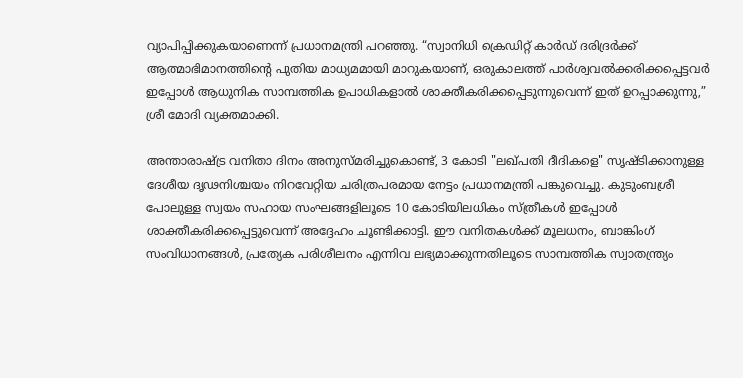വ്യാപിപ്പിക്കുകയാണെന്ന് പ്രധാനമന്ത്രി പറഞ്ഞു. “സ്വാനിധി ക്രെഡിറ്റ് കാർഡ് ദരിദ്രർക്ക് ആത്മാഭിമാനത്തിന്റെ പുതിയ മാധ്യമമായി മാറുകയാണ്, ഒരുകാലത്ത് പാർശ്വവൽക്കരിക്കപ്പെട്ടവർ ഇപ്പോൾ ആധുനിക സാമ്പത്തിക ഉപാധികളാൽ ശാക്തീകരിക്കപ്പെടുന്നുവെന്ന് ഇത് ഉറപ്പാക്കുന്നു,” ശ്രീ മോദി വ്യക്തമാക്കി.

അന്താരാഷ്ട്ര വനിതാ ദിനം അനുസ്മരിച്ചുകൊണ്ട്, 3 കോടി "ലഖ്പതി ദീദികളെ" സൃഷ്ടിക്കാനുള്ള ദേശീയ ദൃഢനിശ്ചയം നിറവേറ്റിയ ചരിത്രപരമായ നേട്ടം പ്രധാനമന്ത്രി പങ്കുവെച്ചു. കുടുംബശ്രീ പോലുള്ള സ്വയം സഹായ സംഘങ്ങളിലൂടെ 10 കോടിയിലധികം സ്ത്രീകൾ ഇപ്പോൾ ശാക്തീകരിക്കപ്പെട്ടുവെന്ന് അദ്ദേഹം ചൂണ്ടിക്കാട്ടി. ഈ വനിതകൾക്ക് മൂലധനം, ബാങ്കിംഗ് സംവിധാനങ്ങൾ, പ്രത്യേക പരിശീലനം എന്നിവ ലഭ്യമാക്കുന്നതിലൂടെ സാമ്പത്തിക സ്വാതന്ത്ര്യം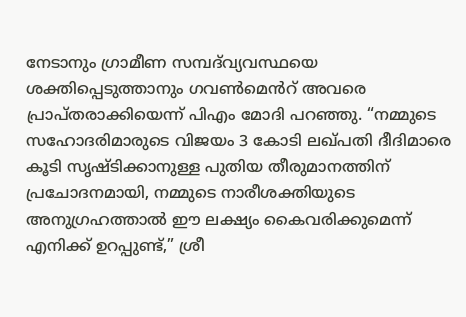നേടാനും ഗ്രാമീണ സമ്പദ്‌വ്യവസ്ഥയെ ശക്തിപ്പെടുത്താനും ഗവൺമെൻറ് അവരെ പ്രാപ്തരാക്കിയെന്ന് പിഎം മോദി പറഞ്ഞു. “നമ്മുടെ സഹോദരിമാരുടെ വിജയം 3 കോടി ലഖ്പതി ദീദിമാരെ കൂടി സൃഷ്ടിക്കാനുള്ള പുതിയ തീരുമാനത്തിന് പ്രചോദനമായി, നമ്മുടെ നാരീശക്തിയുടെ അനുഗ്രഹത്താൽ ഈ ലക്ഷ്യം കൈവരിക്കുമെന്ന് എനിക്ക് ഉറപ്പുണ്ട്,” ശ്രീ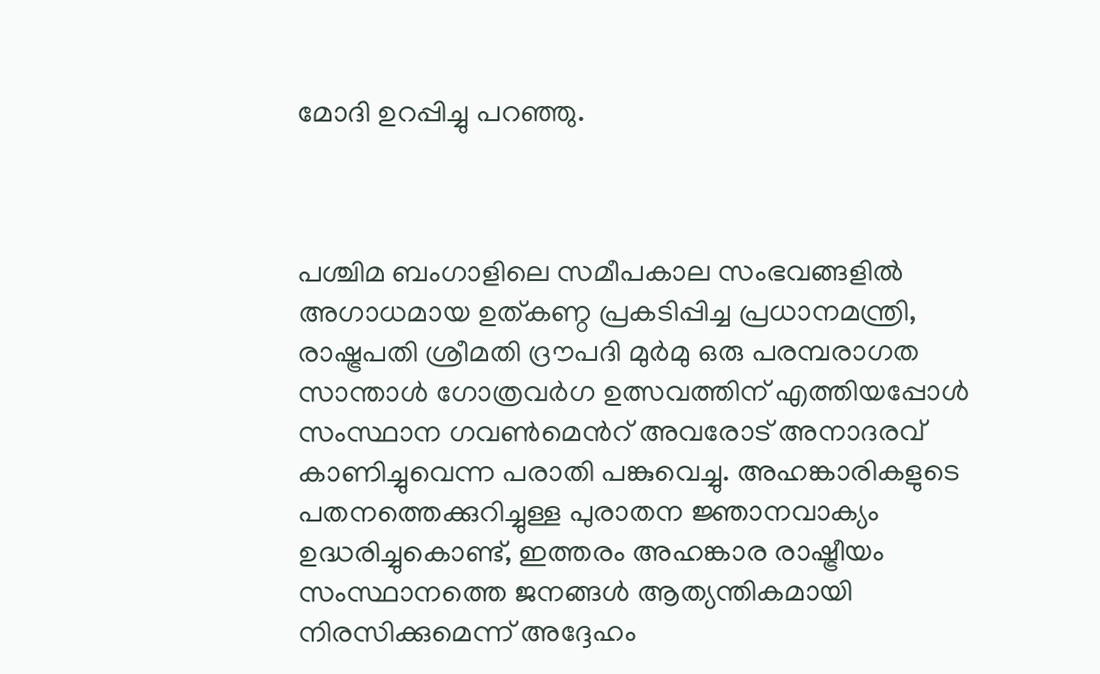മോദി ഉറപ്പിച്ചു പറഞ്ഞു.



പശ്ചിമ ബംഗാളിലെ സമീപകാല സംഭവങ്ങളിൽ അഗാധമായ ഉത്കണ്ഠ പ്രകടിപ്പിച്ച പ്രധാനമന്ത്രി, രാഷ്ട്രപതി ശ്രീമതി ദ്രൗപദി മുർമു ഒരു പരമ്പരാഗത സാന്താൾ ഗോത്രവർഗ ഉത്സവത്തിന് എത്തിയപ്പോൾ സംസ്ഥാന ഗവൺമെൻറ് അവരോട് അനാദരവ് കാണിച്ചുവെന്ന പരാതി പങ്കുവെച്ചു. അഹങ്കാരികളുടെ പതനത്തെക്കുറിച്ചുള്ള പുരാതന ജ്ഞാനവാക്യം ഉദ്ധരിച്ചുകൊണ്ട്, ഇത്തരം അഹങ്കാര രാഷ്ട്രീയം സംസ്ഥാനത്തെ ജനങ്ങൾ ആത്യന്തികമായി നിരസിക്കുമെന്ന് അദ്ദേഹം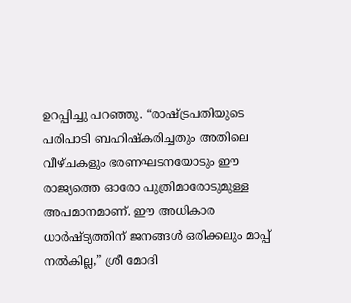ഉറപ്പിച്ചു പറഞ്ഞു. “രാഷ്ട്രപതിയുടെ പരിപാടി ബഹിഷ്കരിച്ചതും അതിലെ വീഴ്ചകളും ഭരണഘടനയോടും ഈ രാജ്യത്തെ ഓരോ പുത്രിമാരോടുമുള്ള അപമാനമാണ്. ഈ അധികാര ധാർഷ്ട്യത്തിന് ജനങ്ങൾ ഒരിക്കലും മാപ്പ് നൽകില്ല,” ശ്രീ മോദി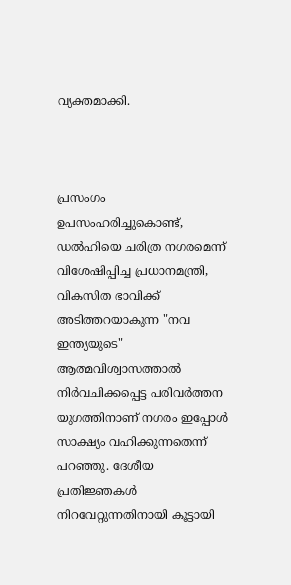വ്യക്തമാക്കി.



പ്രസംഗം ഉപസംഹരിച്ചുകൊണ്ട്, ഡൽഹിയെ ചരിത്ര നഗരമെന്ന് വിശേഷിപ്പിച്ച പ്രധാനമന്ത്രി, വികസിത ഭാവിക്ക് അടിത്തറയാകുന്ന "നവ ഇന്ത്യയുടെ" ആത്മവിശ്വാസത്താൽ നിർവചിക്കപ്പെട്ട പരിവർത്തന യുഗത്തിനാണ് നഗരം ഇപ്പോൾ സാക്ഷ്യം വഹിക്കുന്നതെന്ന് പറഞ്ഞു. ദേശീയ പ്രതിജ്ഞകൾ നിറവേറ്റുന്നതിനായി കൂട്ടായി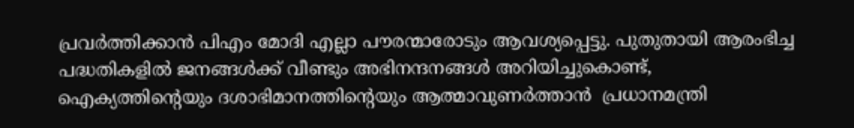പ്രവർത്തിക്കാൻ പിഎം മോദി എല്ലാ പൗരന്മാരോടും ആവശ്യപ്പെട്ടു. പുതുതായി ആരംഭിച്ച പദ്ധതികളിൽ ജനങ്ങൾക്ക് വീണ്ടും അഭിനന്ദനങ്ങൾ അറിയിച്ചുകൊണ്ട്, ഐക്യത്തിന്റെയും ദശാഭിമാനത്തിന്റെയും ആത്മാവുണർത്താൻ  പ്രധാനമന്ത്രി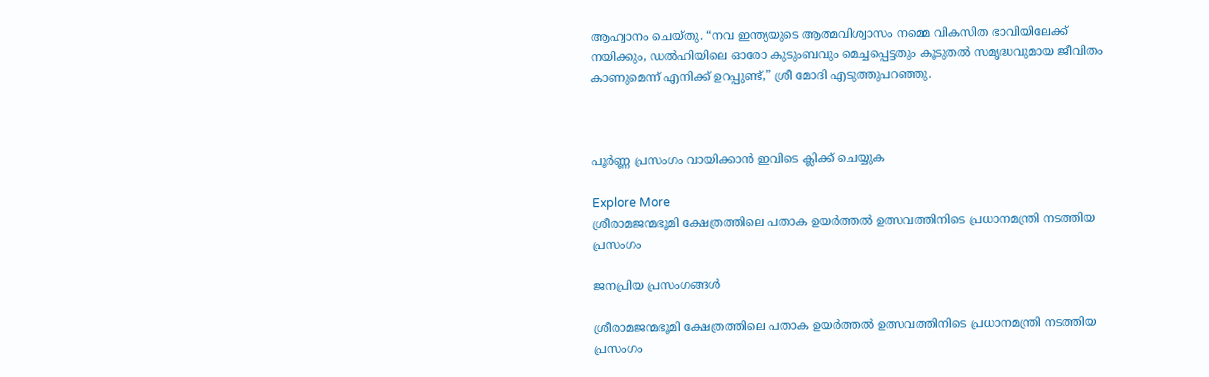ആഹ്വാനം ചെയ്തു. “നവ ഇന്ത്യയുടെ ആത്മവിശ്വാസം നമ്മെ വികസിത ഭാവിയിലേക്ക് നയിക്കും, ഡൽഹിയിലെ ഓരോ കുടുംബവും മെച്ചപ്പെട്ടതും കൂടുതൽ സമൃദ്ധവുമായ ജീവിതം കാണുമെന്ന് എനിക്ക് ഉറപ്പുണ്ട്,” ശ്രീ മോദി എടുത്തുപറഞ്ഞു.



പൂർണ്ണ പ്രസംഗം വായിക്കാൻ ഇവിടെ ക്ലിക്ക് ചെയ്യുക

Explore More
ശ്രീരാമജന്മഭൂമി ക്ഷേത്രത്തിലെ പതാക ഉയർത്തൽ ഉത്സവത്തിനിടെ പ്രധാനമന്ത്രി നടത്തിയ പ്രസംഗം

ജനപ്രിയ പ്രസംഗങ്ങൾ

ശ്രീരാമജന്മഭൂമി ക്ഷേത്രത്തിലെ പതാക ഉയർത്തൽ ഉത്സവത്തിനിടെ പ്രധാനമന്ത്രി നടത്തിയ പ്രസംഗം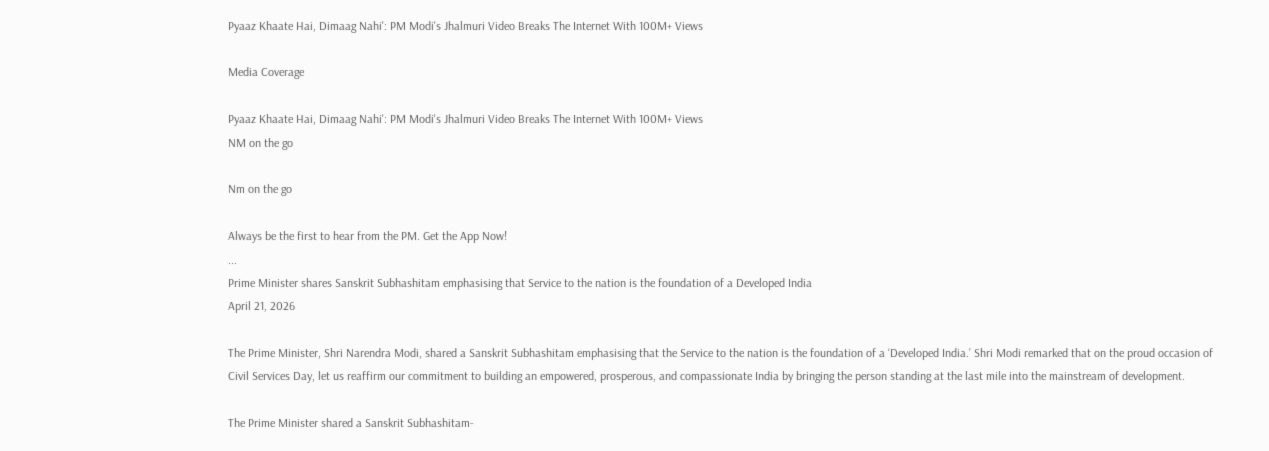Pyaaz Khaate Hai, Dimaag Nahi': PM Modi's Jhalmuri Video Breaks The Internet With 100M+ Views

Media Coverage

Pyaaz Khaate Hai, Dimaag Nahi': PM Modi's Jhalmuri Video Breaks The Internet With 100M+ Views
NM on the go

Nm on the go

Always be the first to hear from the PM. Get the App Now!
...
Prime Minister shares Sanskrit Subhashitam emphasising that Service to the nation is the foundation of a Developed India
April 21, 2026

The Prime Minister, Shri Narendra Modi, shared a Sanskrit Subhashitam emphasising that the Service to the nation is the foundation of a ‘Developed India.’ Shri Modi remarked that on the proud occasion of Civil Services Day, let us reaffirm our commitment to building an empowered, prosperous, and compassionate India by bringing the person standing at the last mile into the mainstream of development.

The Prime Minister shared a Sanskrit Subhashitam-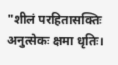"शीलं परहितासक्तिः अनुत्सेकः क्षमा धृतिः।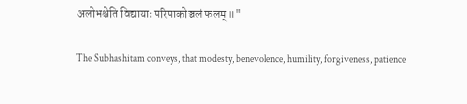अलोभश्चेति विद्यायाः परिपाकोञ्चलं फलम्॥"

The Subhashitam conveys, that modesty, benevolence, humility, forgiveness, patience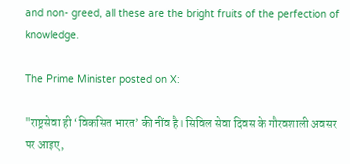and non- greed, all these are the bright fruits of the perfection of knowledge.

The Prime Minister posted on X:

"राष्ट्रसेवा ही ‘विकसित भारत’ की नींव है। सिविल सेवा दिवस के गौरवशाली अवसर पर आइए,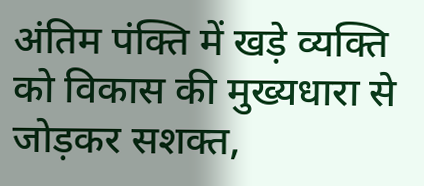अंतिम पंक्ति में खड़े व्यक्ति को विकास की मुख्यधारा से जोड़कर सशक्त,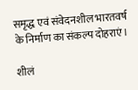समृद्ध एवं संवेदनशील भारतवर्ष के निर्माण का संकल्प दोहराएं।

शीलं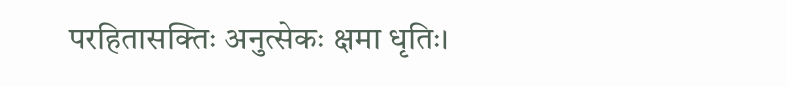परहितासक्तिः अनुत्सेकः क्षमा धृतिः।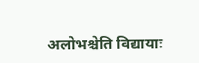अलोभश्चेति विद्यायाः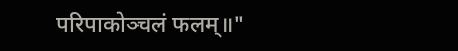परिपाकोञ्चलं फलम्॥"